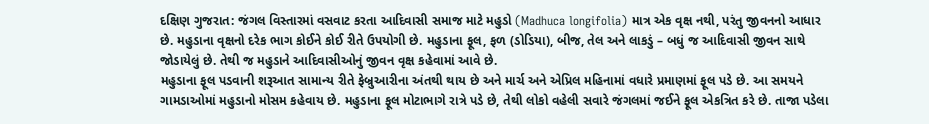દક્ષિણ ગુજરાત: જંગલ વિસ્તારમાં વસવાટ કરતા આદિવાસી સમાજ માટે મહુડો (Madhuca longifolia) માત્ર એક વૃક્ષ નથી, પરંતુ જીવનનો આધાર છે. મહુડાના વૃક્ષનો દરેક ભાગ કોઈને કોઈ રીતે ઉપયોગી છે. મહુડાના ફૂલ, ફળ (ડોડિયા), બીજ, તેલ અને લાકડું – બધું જ આદિવાસી જીવન સાથે જોડાયેલું છે. તેથી જ મહુડાને આદિવાસીઓનું જીવન વૃક્ષ કહેવામાં આવે છે.
મહુડાના ફૂલ પડવાની શરૂઆત સામાન્ય રીતે ફેબ્રુઆરીના અંતથી થાય છે અને માર્ચ અને એપ્રિલ મહિનામાં વધારે પ્રમાણમાં ફૂલ પડે છે. આ સમયને ગામડાઓમાં મહુડાનો મોસમ કહેવાય છે. મહુડાના ફૂલ મોટાભાગે રાત્રે પડે છે, તેથી લોકો વહેલી સવારે જંગલમાં જઈને ફૂલ એકત્રિત કરે છે. તાજા પડેલા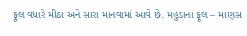ફૂલ વધારે મીઠા અને સારા માનવામાં આવે છે. મહુડાના ફૂલ – માણસ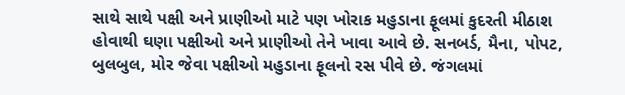સાથે સાથે પક્ષી અને પ્રાણીઓ માટે પણ ખોરાક મહુડાના ફૂલમાં કુદરતી મીઠાશ હોવાથી ઘણા પક્ષીઓ અને પ્રાણીઓ તેને ખાવા આવે છે. સનબર્ડ, મૈના, પોપટ, બુલબુલ, મોર જેવા પક્ષીઓ મહુડાના ફૂલનો રસ પીવે છે. જંગલમાં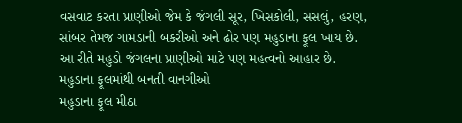વસવાટ કરતા પ્રાણીઓ જેમ કે જંગલી સૂર, ખિસકોલી, સસલું, હરણ, સાંબર તેમજ ગામડાની બકરીઓ અને ઢોર પણ મહુડાના ફૂલ ખાય છે. આ રીતે મહુડો જંગલના પ્રાણીઓ માટે પણ મહત્વનો આહાર છે.
મહુડાના ફૂલમાંથી બનતી વાનગીઓ
મહુડાના ફૂલ મીઠા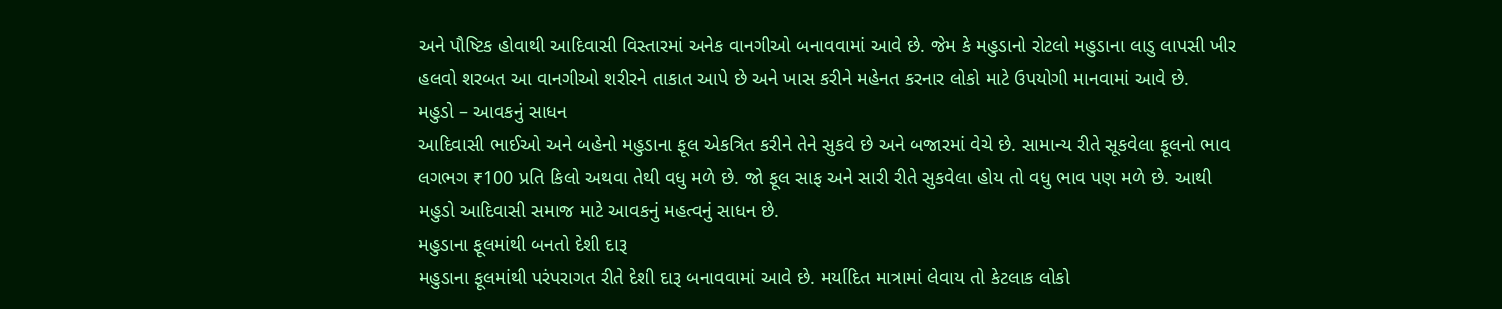અને પૌષ્ટિક હોવાથી આદિવાસી વિસ્તારમાં અનેક વાનગીઓ બનાવવામાં આવે છે. જેમ કે મહુડાનો રોટલો મહુડાના લાડુ લાપસી ખીર હલવો શરબત આ વાનગીઓ શરીરને તાકાત આપે છે અને ખાસ કરીને મહેનત કરનાર લોકો માટે ઉપયોગી માનવામાં આવે છે.
મહુડો – આવકનું સાધન
આદિવાસી ભાઈઓ અને બહેનો મહુડાના ફૂલ એકત્રિત કરીને તેને સુકવે છે અને બજારમાં વેચે છે. સામાન્ય રીતે સૂકવેલા ફૂલનો ભાવ લગભગ ₹100 પ્રતિ કિલો અથવા તેથી વધુ મળે છે. જો ફૂલ સાફ અને સારી રીતે સુકવેલા હોય તો વધુ ભાવ પણ મળે છે. આથી મહુડો આદિવાસી સમાજ માટે આવકનું મહત્વનું સાધન છે.
મહુડાના ફૂલમાંથી બનતો દેશી દારૂ
મહુડાના ફૂલમાંથી પરંપરાગત રીતે દેશી દારૂ બનાવવામાં આવે છે. મર્યાદિત માત્રામાં લેવાય તો કેટલાક લોકો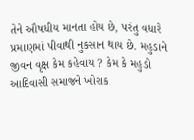તેને ઔષધીય માનતા હોય છે, પરંતુ વધારે પ્રમાણમાં પીવાથી નુકસાન થાય છે. મહુડાને જીવન વૃક્ષ કેમ કહેવાય ? કેમ કે મહુડો આદિવાસી સમાજને ખોરાક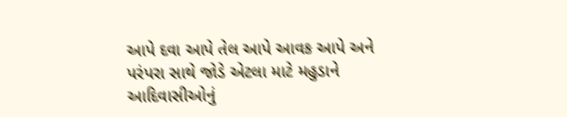આપે દવા આપે તેલ આપે આવક આપે અને પરંપરા સાથે જોડે એટલા માટે મહુડાને આદિવાસીઓનું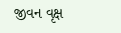જીવન વૃક્ષ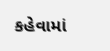કહેવામાં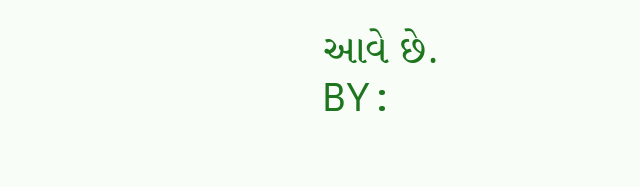આવે છે.
BY: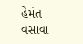હેમંત વસાવા